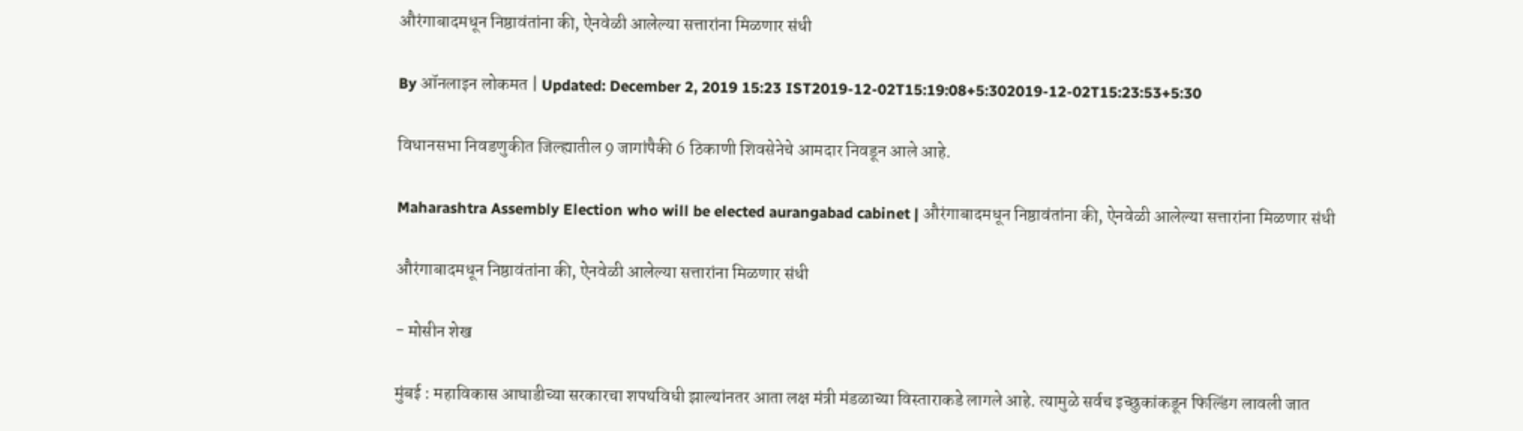औरंगाबादमधून निष्ठावंतांना की, ऐनवेळी आलेल्या सत्तारांना मिळणार संधी

By ऑनलाइन लोकमत | Updated: December 2, 2019 15:23 IST2019-12-02T15:19:08+5:302019-12-02T15:23:53+5:30

विधानसभा निवडणुकीत जिल्ह्यातील 9 जागांपैकी 6 ठिकाणी शिवसेनेचे आमदार निवडून आले आहे.

Maharashtra Assembly Election who will be elected aurangabad cabinet | औरंगाबादमधून निष्ठावंतांना की, ऐनवेळी आलेल्या सत्तारांना मिळणार संधी

औरंगाबादमधून निष्ठावंतांना की, ऐनवेळी आलेल्या सत्तारांना मिळणार संधी

- मोसीन शेख

मुंबई : महाविकास आघाडीच्या सरकारचा शपथविधी झाल्यांनतर आता लक्ष मंत्री मंडळाच्या विस्ताराकडे लागले आहे. त्यामुळे सर्वच इच्छुकांकडून फिल्डिंग लावली जात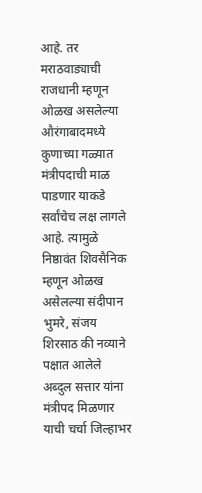आहे. तर मराठवाड्याची राजधानी म्हणून ओळख असलेल्या औरंगाबादमध्ये कुणाच्या गळ्यात मंत्रीपदाची माळ पाडणार याकडे सर्वांचेच लक्ष लागले आहे. त्यामुळे निष्ठावंत शिवसैनिक म्हणून ओळख असेलल्या संदीपान भुमरे, संजय शिरसाठ की नव्याने पक्षात आलेले अब्दुल सत्तार यांना मंत्रीपद मिळणार याची चर्चा जिल्हाभर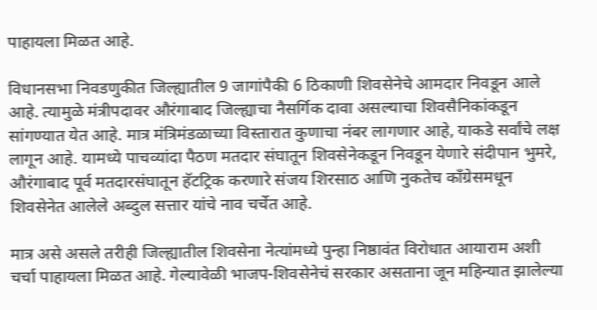पाहायला मिळत आहे.

विधानसभा निवडणुकीत जिल्ह्यातील 9 जागांपैकी 6 ठिकाणी शिवसेनेचे आमदार निवडून आले आहे. त्यामुळे मंत्रीपदावर औरंगाबाद जिल्ह्याचा नैसर्गिक दावा असल्याचा शिवसैनिकांकडून सांगण्यात येत आहे. मात्र मंत्रिमंडळाच्या विस्तारात कुणाचा नंबर लागणार आहे, याकडे सर्वांचे लक्ष लागून आहे. यामध्ये पाचव्यांदा पैठण मतदार संघातून शिवसेनेकडून निवडून येणारे संदीपान भुमरे, औरंगाबाद पूर्व मतदारसंघातून हॅटट्रिक करणारे संजय शिरसाठ आणि नुकतेच काँग्रेसमधून शिवसेनेत आलेले अब्दुल सत्तार यांचे नाव चर्चेत आहे.

मात्र असे असले तरीही जिल्ह्यातील शिवसेना नेत्यांमध्ये पुन्हा निष्ठावंत विरोधात आयाराम अशी चर्चा पाहायला मिळत आहे. गेल्यावेळी भाजप-शिवसेनेचं सरकार असताना जून महिन्यात झालेल्या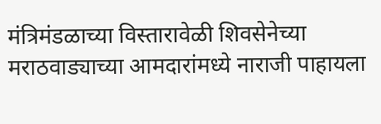मंत्रिमंडळाच्या विस्तारावेळी शिवसेनेच्या मराठवाड्याच्या आमदारांमध्ये नाराजी पाहायला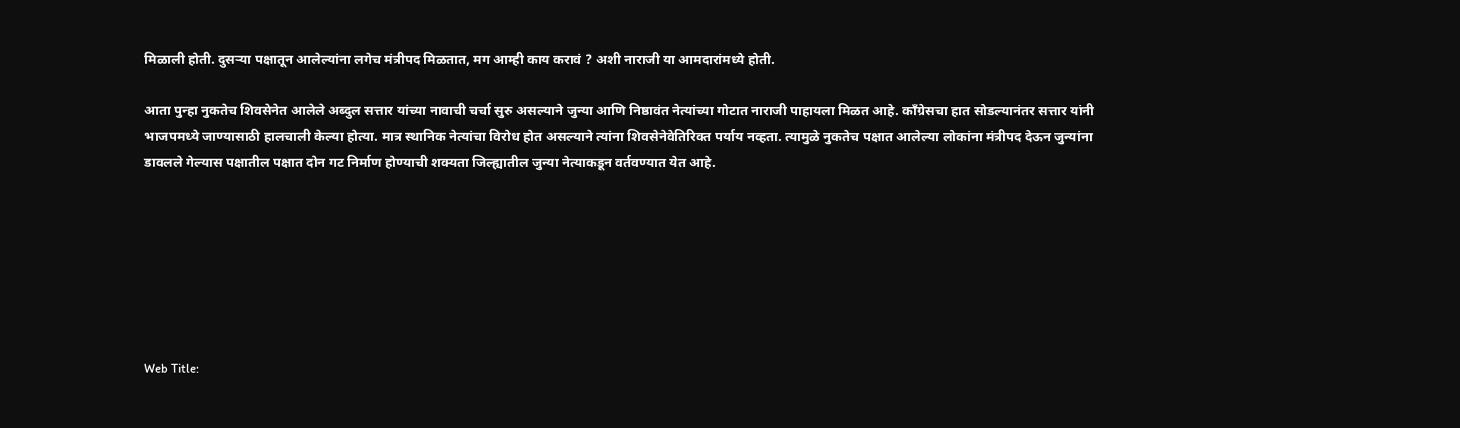मिळाली होती. दुसऱ्या पक्षातून आलेल्यांना लगेच मंत्रीपद मिळतात, मग आम्ही काय करावं ? अशी नाराजी या आमदारांमध्ये होती.

आता पुन्हा नुकतेच शिवसेनेत आलेले अब्दुल सत्तार यांच्या नावाची चर्चा सुरु असल्याने जुन्या आणि निष्ठावंत नेत्यांच्या गोटात नाराजी पाहायला मिळत आहे. काँग्रेसचा हात सोडल्यानंतर सत्तार यांनी भाजपमध्ये जाण्यासाठी हालचाली केल्या होत्या. मात्र स्थानिक नेत्यांचा विरोध होत असल्याने त्यांना शिवसेनेवेतिरिक्त पर्याय नव्हता. त्यामुळे नुकतेच पक्षात आलेल्या लोकांना मंत्रीपद देऊन जुन्यांना डावलले गेल्यास पक्षातील पक्षात दोन गट निर्माण होण्याची शक्यता जिल्ह्यातील जुन्या नेत्याकडून वर्तवण्यात येत आहे.







Web Title: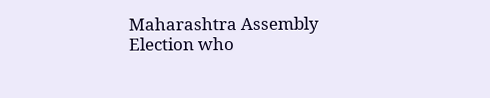Maharashtra Assembly Election who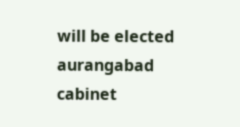will be elected aurangabad cabinet